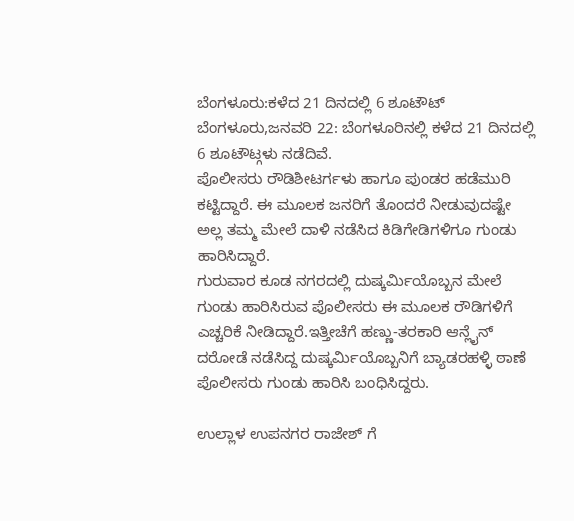ಬೆಂಗಳೂರು:ಕಳೆದ 21 ದಿನದಲ್ಲಿ 6 ಶೂಟೌಟ್
ಬೆಂಗಳೂರು,ಜನವರಿ 22: ಬೆಂಗಳೂರಿನಲ್ಲಿ ಕಳೆದ 21 ದಿನದಲ್ಲಿ 6 ಶೂಟೌಟ್ಗಳು ನಡೆದಿವೆ.
ಪೊಲೀಸರು ರೌಡಿಶೀಟರ್ಗಳು ಹಾಗೂ ಪುಂಡರ ಹಡೆಮುರಿ ಕಟ್ಟಿದ್ದಾರೆ. ಈ ಮೂಲಕ ಜನರಿಗೆ ತೊಂದರೆ ನೀಡುವುದಷ್ಟೇ ಅಲ್ಲ ತಮ್ಮ ಮೇಲೆ ದಾಳಿ ನಡೆಸಿದ ಕಿಡಿಗೇಡಿಗಳಿಗೂ ಗುಂಡು ಹಾರಿಸಿದ್ದಾರೆ.
ಗುರುವಾರ ಕೂಡ ನಗರದಲ್ಲಿ ದುಷ್ಕರ್ಮಿಯೊಬ್ಬನ ಮೇಲೆ ಗುಂಡು ಹಾರಿಸಿರುವ ಪೊಲೀಸರು ಈ ಮೂಲಕ ರೌಡಿಗಳಿಗೆ ಎಚ್ಚರಿಕೆ ನೀಡಿದ್ದಾರೆ.ಇತ್ತೀಚೆಗೆ ಹಣ್ಣು-ತರಕಾರಿ ಆನ್ಲೈನ್ ದರೋಡೆ ನಡೆಸಿದ್ದ ದುಷ್ಕರ್ಮಿಯೊಬ್ಬನಿಗೆ ಬ್ಯಾಡರಹಳ್ಳಿ ಠಾಣೆ ಪೊಲೀಸರು ಗುಂಡು ಹಾರಿಸಿ ಬಂಧಿಸಿದ್ದರು.

ಉಲ್ಲಾಳ ಉಪನಗರ ರಾಜೇಶ್ ಗೆ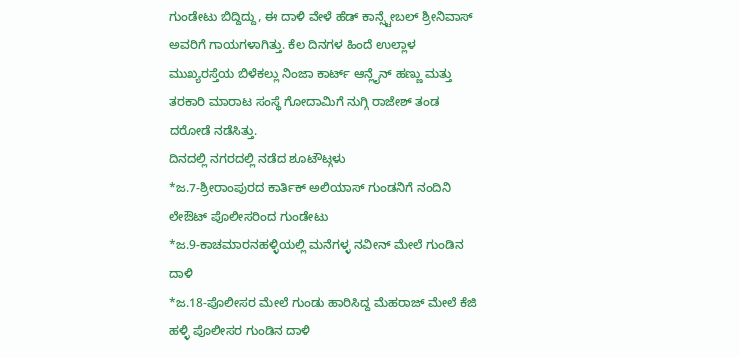ಗುಂಡೇಟು ಬಿದ್ದಿದ್ದು, ಈ ದಾಳಿ ವೇಳೆ ಹೆಡ್ ಕಾನ್ಸ್ಟೇಬಲ್ ಶ್ರೀನಿವಾಸ್ ಅವರಿಗೆ ಗಾಯಗಳಾಗಿತ್ತು. ಕೆಲ ದಿನಗಳ ಹಿಂದೆ ಉಲ್ಲಾಳ ಮುಖ್ಯರಸ್ತೆಯ ಬಿಳೆಕಲ್ಲು ನಿಂಜಾ ಕಾರ್ಟ್ ಆನ್ಲೈನ್ ಹಣ್ಣು ಮತ್ತು ತರಕಾರಿ ಮಾರಾಟ ಸಂಸ್ಥೆ ಗೋದಾಮಿಗೆ ನುಗ್ಗಿ ರಾಜೇಶ್ ತಂಡ ದರೋಡೆ ನಡೆಸಿತ್ತು.
ದಿನದಲ್ಲಿ ನಗರದಲ್ಲಿ ನಡೆದ ಶೂಟೌಟ್ಗಳು
*ಜ.7-ಶ್ರೀರಾಂಪುರದ ಕಾರ್ತಿಕ್ ಅಲಿಯಾಸ್ ಗುಂಡನಿಗೆ ನಂದಿನಿ ಲೇಔಟ್ ಪೊಲೀಸರಿಂದ ಗುಂಡೇಟು
*ಜ.9-ಕಾಚಮಾರನಹಳ್ಳಿಯಲ್ಲಿ ಮನೆಗಳ್ಳ ನವೀನ್ ಮೇಲೆ ಗುಂಡಿನ ದಾಳಿ
*ಜ.18-ಪೊಲೀಸರ ಮೇಲೆ ಗುಂಡು ಹಾರಿಸಿದ್ದ ಮೆಹರಾಜ್ ಮೇಲೆ ಕೆಜಿ ಹಳ್ಳಿ ಪೊಲೀಸರ ಗುಂಡಿನ ದಾಳಿ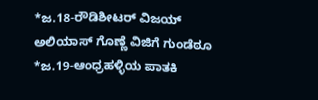*ಜ.18-ರೌಡಿಶೀಟರ್ ವಿಜಯ್ ಅಲಿಯಾಸ್ ಗೊಣ್ಣೆ ವಿಜಿಗೆ ಗುಂಡೆಠೂ
*ಜ.19-ಆಂಧ್ರಹಳ್ಳಿಯ ಪಾತಕಿ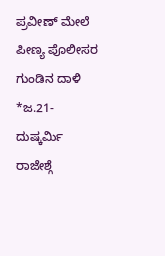ಪ್ರವೀಣ್ ಮೇಲೆ ಪೀಣ್ಯ ಪೊಲೀಸರ ಗುಂಡಿನ ದಾಳಿ
*ಜ.21-ದುಷ್ಕರ್ಮಿ ರಾಜೇಶ್ಗೆ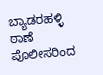ಬ್ಯಾಡರಹಳ್ಳಿ ಠಾಣೆ ಪೊಲೀಸರಿಂದ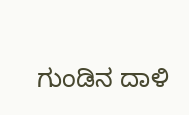ಗುಂಡಿನ ದಾಳಿ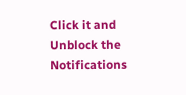Click it and Unblock the Notifications